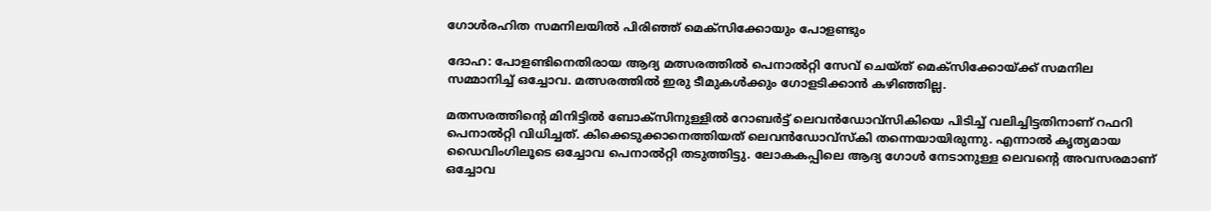ഗോള്‍രഹിത സമനിലയില്‍ പിരിഞ്ഞ് മെക്‌സിക്കോയും പോളണ്ടും

ദോഹ: പോളണ്ടിനെതിരായ ആദ്യ മത്സരത്തില്‍ പെനാല്‍റ്റി സേവ് ചെയ്ത് മെക്‌സിക്കോയ്ക്ക് സമനില സമ്മാനിച്ച് ഒച്ചോവ. മത്സരത്തില്‍ ഇരു ടീമുകള്‍ക്കും ഗോളടിക്കാന്‍ കഴിഞ്ഞില്ല.

മതസരത്തിന്റെ മിനിട്ടില്‍ ബോക്‌സിനുള്ളില്‍ റോബര്‍ട്ട് ലെവന്‍ഡോവ്‌സികിയെ പിടിച്ച് വലിച്ചിട്ടതിനാണ് റഫറി പെനാല്‍റ്റി വിധിച്ചത്. കിക്കെടുക്കാനെത്തിയത് ലെവന്‍ഡോവ്‌സ്‌കി തന്നെയായിരുന്നു. എന്നാല്‍ കൃത്യമായ ഡൈവിംഗിലൂടെ ഒച്ചോവ പെനാല്‍റ്റി തടുത്തിട്ടു. ലോകകപ്പിലെ ആദ്യ ഗോള്‍ നേടാനുള്ള ലെവന്റെ അവസരമാണ് ഒച്ചോവ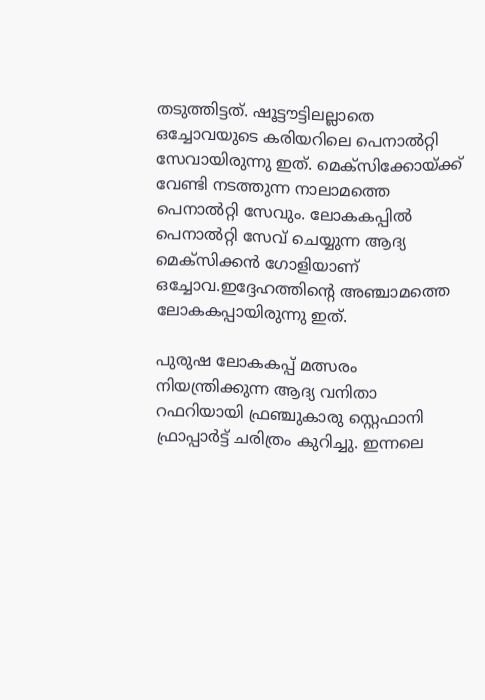തടുത്തിട്ടത്. ഷൂട്ടൗട്ടിലല്ലാതെ ഒച്ചോവയുടെ കരിയറിലെ പെനാല്‍റ്റി സേവായിരുന്നു ഇത്. മെക്‌സിക്കോയ്ക്ക് വേണ്ടി നടത്തുന്ന നാലാമത്തെ പെനാല്‍റ്റി സേവും. ലോകകപ്പില്‍ പെനാല്‍റ്റി സേവ് ചെയ്യുന്ന ആദ്യ മെക്‌സിക്കന്‍ ഗോളിയാണ് ഒച്ചോവ.ഇദ്ദേഹത്തിന്റെ അഞ്ചാമത്തെ ലോകകപ്പായിരുന്നു ഇത്.

പുരുഷ ലോകകപ്പ് മത്സരം നിയന്ത്രിക്കുന്ന ആദ്യ വനിതാ റഫറിയായി ഫ്രഞ്ചുകാരു സ്റ്റെഫാനി ഫ്രാപ്പാര്‍ട്ട് ചരിത്രം കുറിച്ചു. ഇന്നലെ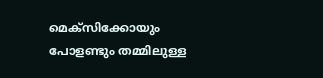മെക്‌സിക്കോയും പോളണ്ടും തമ്മിലുള്ള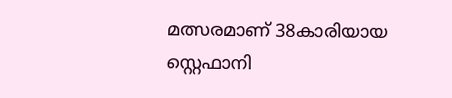മത്സരമാണ് 38കാരിയായ സ്റ്റെഫാനി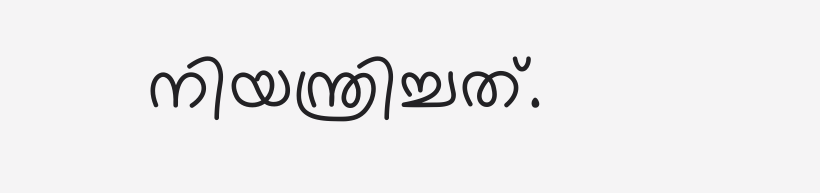നിയന്ത്രിച്ചത്.